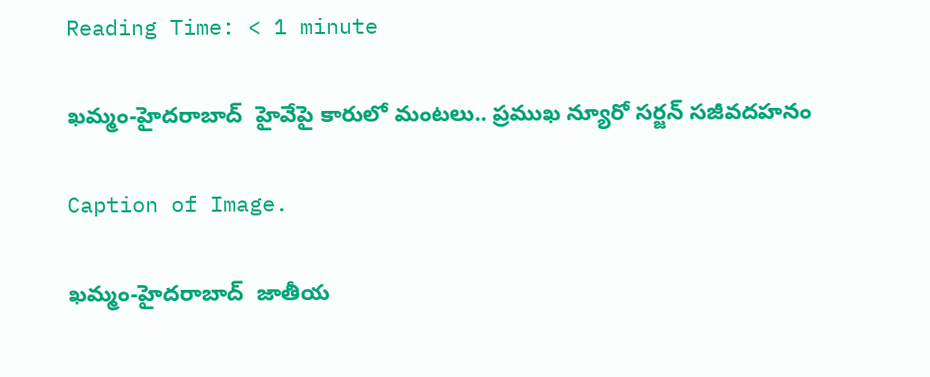Reading Time: < 1 minute

ఖమ్మం-హైదరాబాద్  హైవేపై కారులో మంటలు.. ప్రముఖ న్యూరో సర్జన్ సజీవదహనం

Caption of Image.

ఖమ్మం-హైదరాబాద్  జాతీయ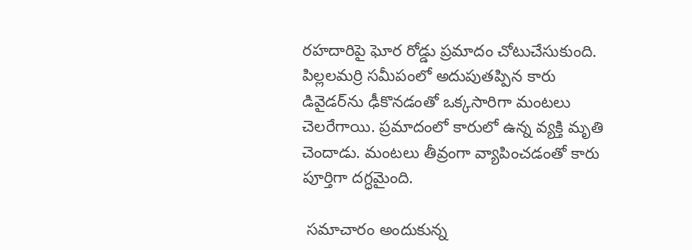రహదారిపై ఘోర రోడ్డు ప్రమాదం చోటుచేసుకుంది. పిల్లలమర్రి సమీపంలో అదుపుతప్పిన కారు డివైడర్‌ను ఢీకొనడంతో ఒక్కసారిగా మంటలు చెలరేగాయి. ప్రమాదంలో కారులో ఉన్న వ్యక్తి మృతి చెందాడు. మంటలు తీవ్రంగా వ్యాపించడంతో కారు పూర్తిగా దగ్ధమైంది.

 సమాచారం అందుకున్న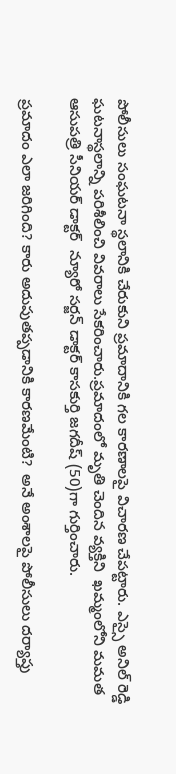పోలీసులు సంఘటనా స్థలానికి చేరుకుని ప్రమాదానికి గల కారణాలపై విచారణ చేపట్టారు. ఎస్సై అనిల్ రెడ్డి ఘటనాస్థలాన్ని పరిశీలించి వివరాలు సేకరించారు.ప్రమాదంలో మృతి చెందిన వ్యక్తిని  ఖమ్మంలోని మమత ఆసుపత్రి సీనియర్ డాక్టర్  న్యూరో సర్జన్ డాక్టర్ కాసకుర్తి జగదీష్ (50)గా గుర్తించారు.

ప్రమాదం ఎలా జరిగింది? కారు అదుపుతప్పడానికి కారణమేంటి?  అనే అంశాలపై పోలీసులు దర్యాప్తు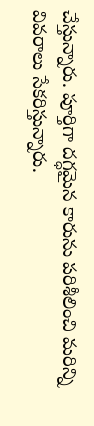చేస్తున్నారు. పూర్తిగా దగ్ధమైన కారును పరిశీలించి మరిన్ని వివరాలు సేకరిస్తున్నారు.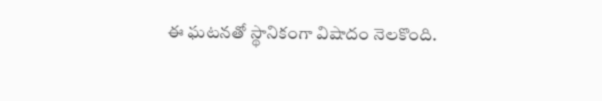ఈ ఘటనతో స్థానికంగా విషాదం నెలకొంది.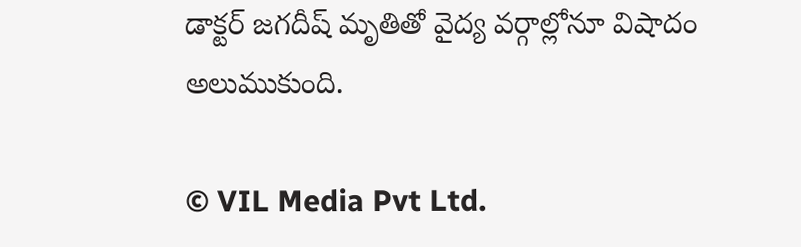డాక్టర్ జగదీష్ మృతితో వైద్య వర్గాల్లోనూ విషాదం అలుముకుంది.

© VIL Media Pvt Ltd.